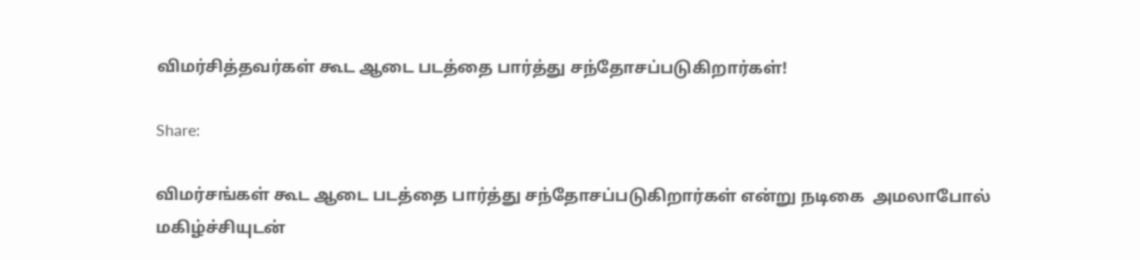விமர்சித்தவர்கள் கூட ஆடை படத்தை பார்த்து சந்தோசப்படுகிறார்கள்!

Share:

விமர்சங்கள் கூட ஆடை படத்தை பார்த்து சந்தோசப்படுகிறார்கள் என்று நடிகை  அமலாபோல் மகிழ்ச்சியுடன்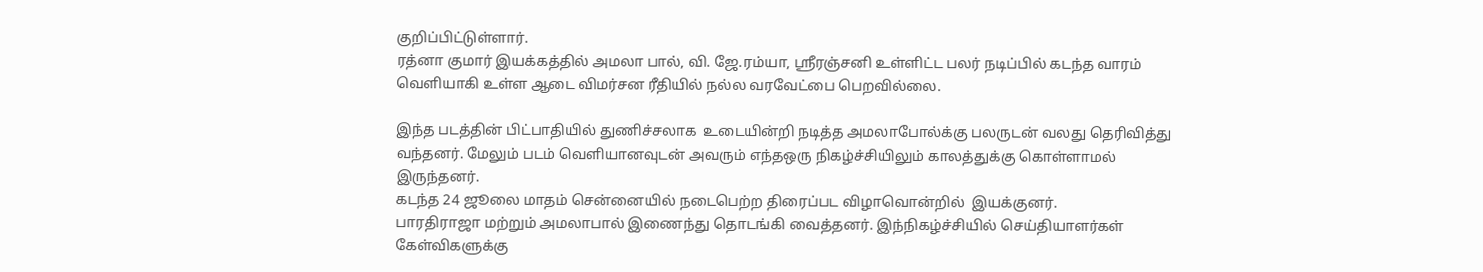குறிப்பிட்டுள்ளார்.
ரத்னா குமார் இயக்கத்தில் அமலா பால், வி. ஜே.ரம்யா, ஸ்ரீரஞ்சனி உள்ளிட்ட பலர் நடிப்பில் கடந்த வாரம் வெளியாகி உள்ள ஆடை விமர்சன ரீதியில் நல்ல வரவேட்பை பெறவில்லை.

இந்த படத்தின் பிட்பாதியில் துணிச்சலாக  உடையின்றி நடித்த அமலாபோல்க்கு பலருடன் வலது தெரிவித்து வந்தனர். மேலும் படம் வெளியானவுடன் அவரும் எந்தஒரு நிகழ்ச்சியிலும் காலத்துக்கு கொள்ளாமல் இருந்தனர்.
கடந்த 24 ஜூலை மாதம் சென்னையில் நடைபெற்ற திரைப்பட விழாவொன்றில்  இயக்குனர்.
பாரதிராஜா மற்றும் அமலாபால் இணைந்து தொடங்கி வைத்தனர். இந்நிகழ்ச்சியில் செய்தியாளர்கள் கேள்விகளுக்கு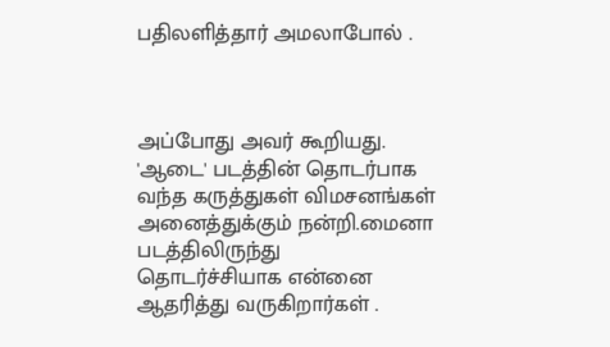பதிலளித்தார் அமலாபோல் .



அப்போது அவர் கூறியது. 'ஆடை' படத்தின் தொடர்பாக வந்த கருத்துகள் விமசனங்கள் அனைத்துக்கும் நன்றி.மைனா படத்திலிருந்து  தொடர்ச்சியாக என்னை ஆதரித்து வருகிறார்கள் .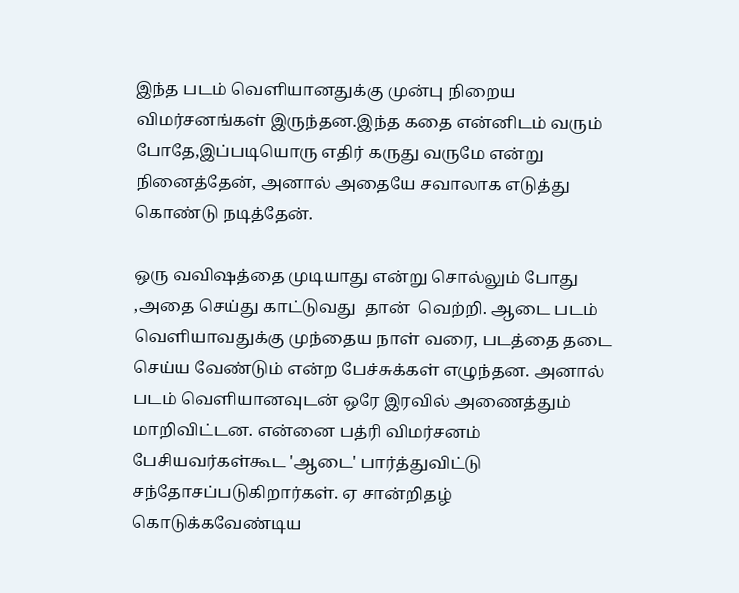இந்த படம் வெளியானதுக்கு முன்பு நிறைய விமர்சனங்கள் இருந்தன.இந்த கதை என்னிடம் வரும் போதே,இப்படியொரு எதிர் கருது வருமே என்று நினைத்தேன், அனால் அதையே சவாலாக எடுத்து கொண்டு நடித்தேன்.

ஒரு வவிஷத்தை முடியாது என்று சொல்லும் போது ,அதை செய்து காட்டுவது  தான்  வெற்றி. ஆடை படம் வெளியாவதுக்கு முந்தைய நாள் வரை, படத்தை தடை செய்ய வேண்டும் என்ற பேச்சுக்கள் எழுந்தன. அனால் படம் வெளியானவுடன் ஒரே இரவில் அணைத்தும் மாறிவிட்டன. என்னை பத்ரி விமர்சனம் பேசியவர்கள்கூட 'ஆடை' பார்த்துவிட்டு சந்தோசப்படுகிறார்கள். ஏ சான்றிதழ் கொடுக்கவேண்டிய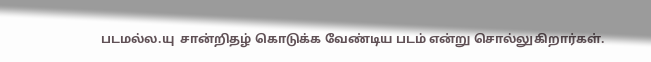படமல்ல.யு  சான்றிதழ் கொடுக்க வேண்டிய படம் என்று சொல்லுகிறார்கள்.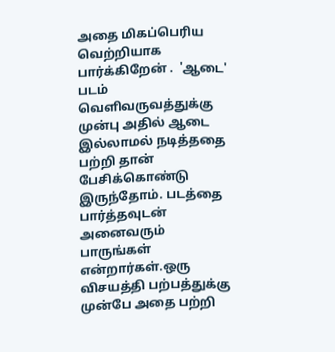அதை மிகப்பெரிய வெற்றியாக பார்க்கிறேன் .  'ஆடை' படம் வெளிவருவத்துக்கு முன்பு அதில் ஆடை இல்லாமல் நடித்ததை  பற்றி தான்  பேசிக்கொண்டு இருந்தோம். படத்தை பார்த்தவுடன் அனைவரும் பாருங்கள் என்றார்கள்.ஒரு விசயத்தி பற்பத்துக்கு முன்பே அதை பற்றி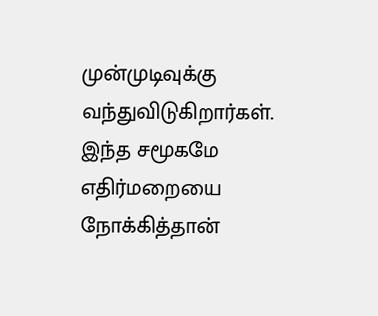முன்முடிவுக்கு வந்துவிடுகிறார்கள். இந்த சமூகமே எதிர்மறையை நோக்கித்தான்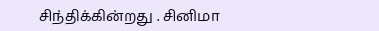சிந்திக்கின்றது . சினிமா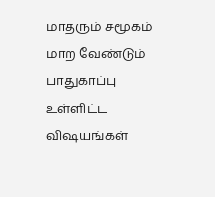மாதரும் சமூகம் மாற வேண்டும் பாதுகாப்பு உள்ளிட்ட விஷயங்கள்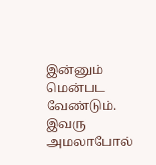இன்னும் மென்பட வேண்டும். இவரு அமலாபோல்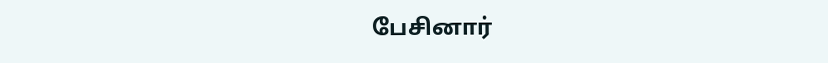பேசினார்